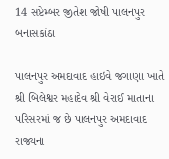14 સપ્ટેમ્બર જીતેશ જોષી પાલનપુર બનાસકાંઠા

પાલનપુર અમદાવાદ હાઇવે જગાણા ખાતે શ્રી બિલેશ્વર મહાદેવ શ્રી વેરાઈ માતાના પરિસરમાં જ છે પાલનપુર અમદાવાદ રાજ્યના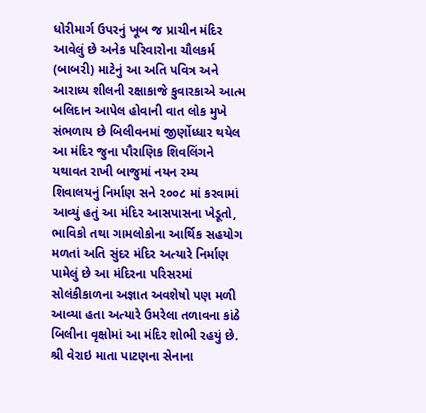ધોરીમાર્ગ ઉપરનું ખૂબ જ પ્રાચીન મંદિર આવેલું છે અનેક પરિવારોના ચૌલકર્મ (બાબરી) માટેનું આ અતિ પવિત્ર અને આરાધ્ય શીલની રક્ષાકાજે કુવારકાએ આત્મ બલિદાન આપેલ હોવાની વાત લોક મુખે સંભળાય છે બિલીવનમાં જીર્ણોધ્ધાર થયેલ આ મંદિર જુના પૌરાણિક શિવલિંગને યથાવત રાખી બાજુમાં નયન રમ્ય શિવાલયનું નિર્માણ સને ૨૦૦૮ માં કરવામાં આવ્યું હતું આ મંદિર આસપાસના ખેડૂતો, ભાવિકો તથા ગામલોકોના આર્થિક સહયોગ મળતાં અતિ સુંદર મંદિર અત્યારે નિર્માણ પામેલું છે આ મંદિરના પરિસરમાં સોલંકીકાળના અજ્ઞાત અવશેષો પણ મળી આવ્યા હતા અત્યારે ઉમરેલા તળાવના કાંઠે બિલીના વૃક્ષોમાં આ મંદિર શોભી રહયું છે. શ્રી વેરાઇ માતા પાટણના સેનાના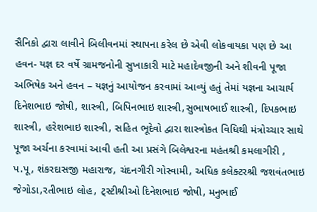સૈનિકો દ્વારા લાવીને બિલીવનમાં સ્થાપના કરેલ છે એવી લોકવાયકા પણ છે આ હવન- યજ્ઞ દર વર્ષે ગ્રામજનોની સુખાકારી માટે મહાદેવજીની અને શીવની પૂજા અભિષેક અને હવન – યજ્ઞનું આયોજન કરવામાં આવ્યું હતું તેમાં યજ્ઞના આચાર્ય દિનેશભાઇ જોષી, શાસ્ત્રી, બિપિનભાઇ શાસ્ત્રી,સુભાષભાઈ શાસ્ત્રી, દિપકભાઇ શાસ્ત્રી, હરેશભાઇ શાસ્ત્રી, સહિત ભૂદેવો દ્વારા શાસ્ત્રોકત વિધિથી મંત્રોચ્ચાર સાથે પૂજા અર્ચના કરવામાં આવી હતી આ પ્રસંગે બિલેશ્વરના મહંતશ્રી કમલાગીરી , પ.પૂ, શંકરદાસજી મહારાજ, ચંદનગીરી ગોસ્વામી, અધિક કલેક્ટરશ્રી જશવંતભાઇ જેગોડા,રતીભાઇ લોહ, ટ્સ્ટીશ્રીઓ દિનેશભાઇ જોષી, મનુભાઈ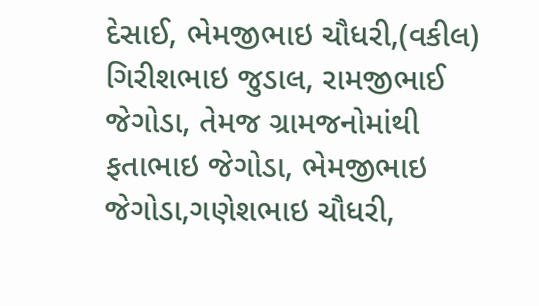દેસાઈ, ભેમજીભાઇ ચૌધરી,(વકીલ) ગિરીશભાઇ જુડાલ, રામજીભાઈ જેગોડા, તેમજ ગ્રામજનોમાંથી ફતાભાઇ જેગોડા, ભેમજીભાઇ જેગોડા,ગણેશભાઇ ચૌધરી,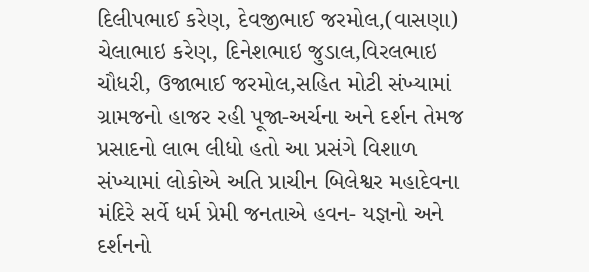દિલીપભાઈ કરેણ, દેવજીભાઈ જરમોલ,(વાસણા) ચેલાભાઇ કરેણ, દિનેશભાઇ જુડાલ,વિરલભાઇ ચૌધરી, ઉજાભાઈ જરમોલ,સહિત મોટી સંખ્યામાં ગ્રામજનો હાજર રહી પૂજા-અર્ચના અને દર્શન તેમજ પ્રસાદનો લાભ લીધો હતો આ પ્રસંગે વિશાળ સંખ્યામાં લોકોએ અતિ પ્રાચીન બિલેશ્વર મહાદેવના મંદિરે સર્વે ધર્મ પ્રેમી જનતાએ હવન- યજ્ઞનો અને દર્શનનો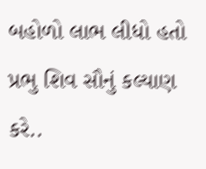બહોળો લાભ લીધો હતો પ્રભુ શિવ સૌનું કલ્યાણ કરે..